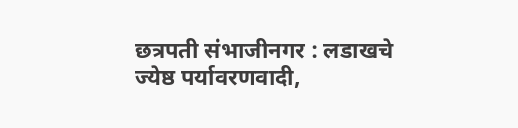छत्रपती संभाजीनगर : लडाखचे ज्येष्ठ पर्यावरणवादी,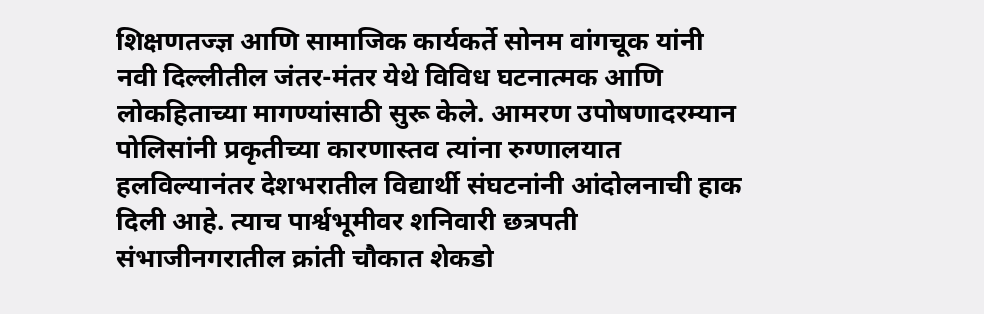शिक्षणतज्ज्ञ आणि सामाजिक कार्यकर्ते सोनम वांगचूक यांनी नवी दिल्लीतील जंतर-मंतर येथे विविध घटनात्मक आणि लोकहिताच्या मागण्यांसाठी सुरू केले. आमरण उपोषणादरम्यान पोलिसांनी प्रकृतीच्या कारणास्तव त्यांना रुग्णालयात हलविल्यानंतर देशभरातील विद्यार्थी संघटनांनी आंदोलनाची हाक दिली आहे. त्याच पार्श्वभूमीवर शनिवारी छत्रपती संभाजीनगरातील क्रांती चौकात शेकडो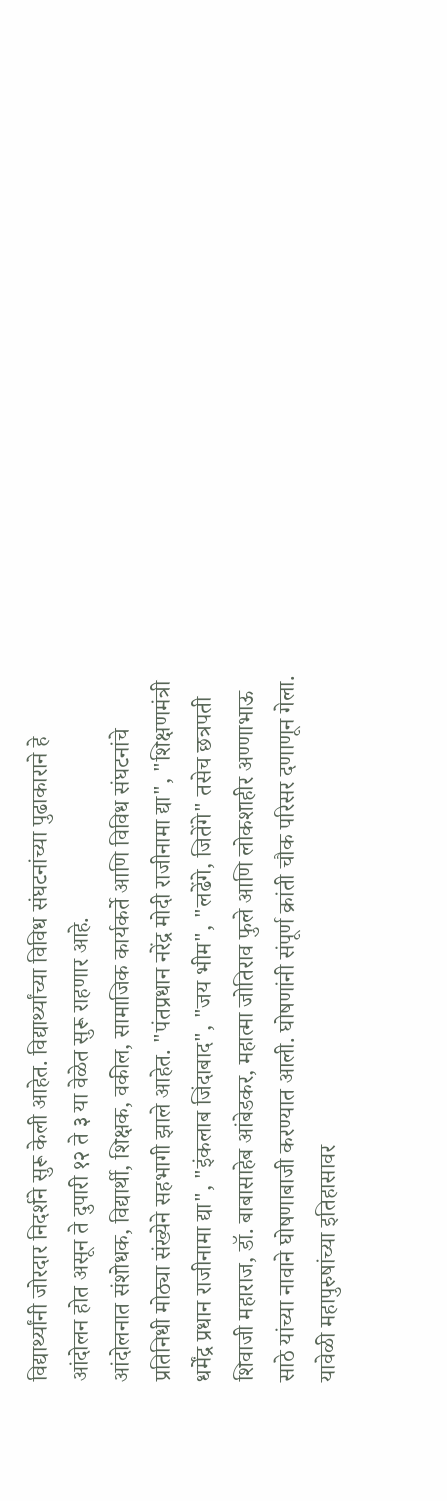विद्यार्थ्यांनी जोरदार निदर्शने सुरू केली आहेत. विद्यार्थ्यांच्या विविध संघटनांच्या पुढाकाराने हे आंदोलन होत असून ते दुपारी १२ ते ३ या वेळेत सुरू राहणार आहे.
आंदोलनात संशोधक, विद्यार्थी, शिक्षक, वकील, सामाजिक कार्यकर्ते आणि विविध संघटनांचे प्रतिनिधी मोठ्या संख्येने सहभागी झाले आहेत. "पंतप्रधान नरेंद्र मोदी राजीनामा द्या", "शिक्षणमंत्री धर्मेंद्र प्रधान राजीनामा द्या", "इंकलाब जिंदाबाद", "जय भीम", "लढेंगे, जितेंगे" तसेच छत्रपती शिवाजी महाराज, डॉ. बाबासाहेब आंबेडकर, महात्मा जोतिराव फुले आणि लोकशाहीर अण्णाभाऊ साठे यांच्या नावाने घोषणाबाजी करण्यात आली. घोषणांनी संपूर्ण क्रांती चौक परिसर दणाणून गेला.
यावेळी महापुरुषांच्या इतिहासावर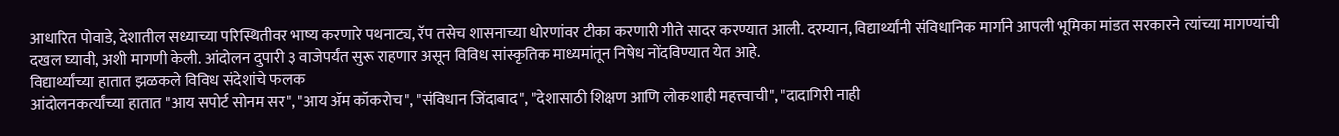आधारित पोवाडे, देशातील सध्याच्या परिस्थितीवर भाष्य करणारे पथनाट्य, रॅप तसेच शासनाच्या धोरणांवर टीका करणारी गीते सादर करण्यात आली. दरम्यान, विद्यार्थ्यांनी संविधानिक मार्गाने आपली भूमिका मांडत सरकारने त्यांच्या मागण्यांची दखल घ्यावी, अशी मागणी केली. आंदोलन दुपारी ३ वाजेपर्यंत सुरू राहणार असून विविध सांस्कृतिक माध्यमांतून निषेध नोंदविण्यात येत आहे.
विद्यार्थ्यांच्या हातात झळकले विविध संदेशांचे फलक
आंदोलनकर्त्यांच्या हातात "आय सपोर्ट सोनम सर", "आय ॲम कॉकरोच", "संविधान जिंदाबाद", "देशासाठी शिक्षण आणि लोकशाही महत्त्वाची", "दादागिरी नाही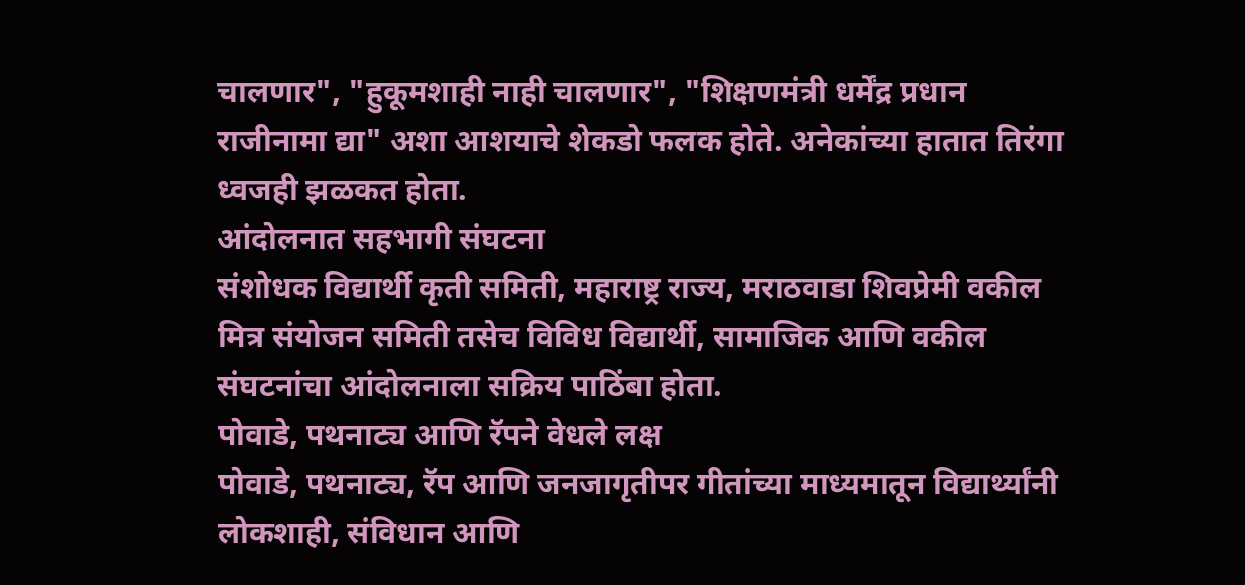चालणार", "हुकूमशाही नाही चालणार", "शिक्षणमंत्री धर्मेंद्र प्रधान राजीनामा द्या" अशा आशयाचे शेकडो फलक होते. अनेकांच्या हातात तिरंगा ध्वजही झळकत होता.
आंदोलनात सहभागी संघटना
संशोधक विद्यार्थी कृती समिती, महाराष्ट्र राज्य, मराठवाडा शिवप्रेमी वकील मित्र संयोजन समिती तसेच विविध विद्यार्थी, सामाजिक आणि वकील संघटनांचा आंदोलनाला सक्रिय पाठिंबा होता.
पोवाडे, पथनाट्य आणि रॅपने वेधले लक्ष
पोवाडे, पथनाट्य, रॅप आणि जनजागृतीपर गीतांच्या माध्यमातून विद्यार्थ्यांनी लोकशाही, संविधान आणि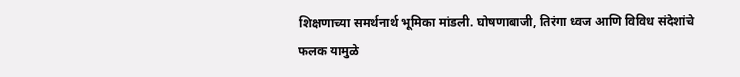शिक्षणाच्या समर्थनार्थ भूमिका मांडली. घोषणाबाजी, तिरंगा ध्वज आणि विविध संदेशांचे फलक यामुळे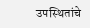उपस्थितांचे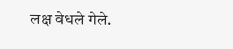लक्ष वेधले गेले.